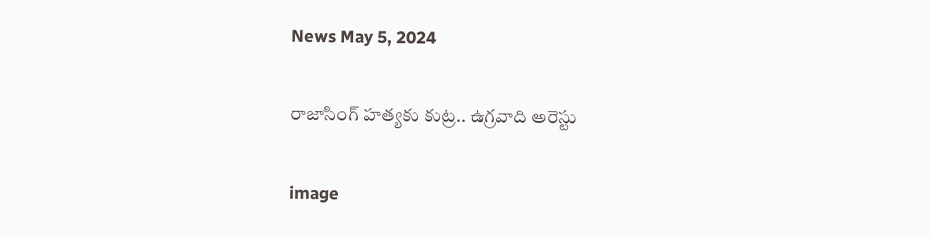News May 5, 2024

రాజాసింగ్‌ హత్యకు కుట్ర.. ఉగ్రవాది అరెస్టు

image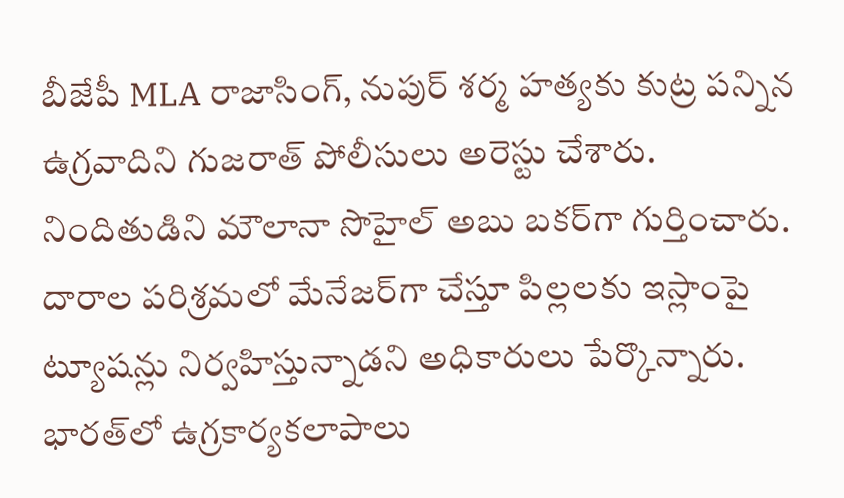బీజేపీ MLA రాజాసింగ్, నుపుర్ శర్మ హత్యకు కుట్ర పన్నిన ఉగ్రవాదిని గుజరాత్ పోలీసులు అరెస్టు చేశారు. నిందితుడిని మౌలానా సొహైల్ అబు బకర్‌గా గుర్తించారు. దారాల పరిశ్రమలో మేనేజర్‌గా చేస్తూ పిల్లలకు ఇస్లాంపై ట్యూషన్లు నిర్వహిస్తున్నాడని అధికారులు పేర్కొన్నారు. భారత్‌లో ఉగ్రకార్యకలాపాలు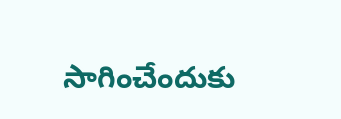సాగించేందుకు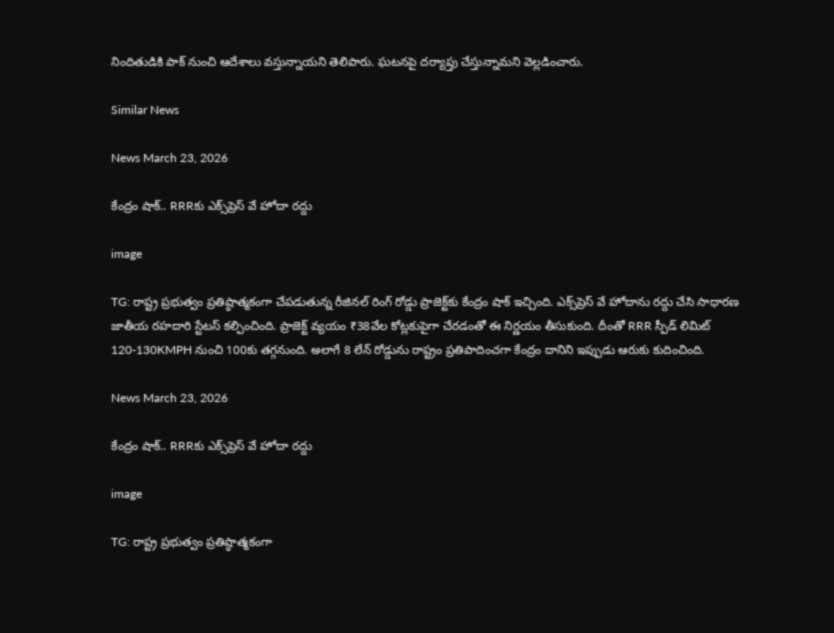నిందితుడికి పాక్‌ నుంచి ఆదేశాలు వస్తున్నాయని తెలిపారు. ఘటనపై దర్యాప్తు చేస్తున్నామని వెల్లడించారు.

Similar News

News March 23, 2026

కేంద్రం షాక్.. RRRకు ఎక్స్‌ప్రెస్ వే హోదా రద్దు

image

TG: రాష్ట్ర ప్రభుత్వం ప్రతిష్ఠాత్మకంగా చేపడుతున్న రీజినల్ రింగ్ రోడ్డు ప్రాజెక్ట్‌కు కేంద్రం షాక్ ఇచ్చింది. ఎక్స్‌ప్రెస్ వే హోదాను రద్దు చేసి సాధారణ జాతీయ రహదారి స్టేటస్ కల్పించింది. ప్రాజెక్ట్ వ్యయం ₹38వేల కోట్లకుపైగా చేరడంతో ఈ నిర్ణయం తీసుకుంది. దీంతో RRR స్పీడ్ లిమిట్ 120-130KMPH నుంచి 100కు తగ్గనుంది. అలాగే 8 లేన్ రోడ్డును రాష్ట్రం ప్రతిపాదించగా కేంద్రం దానిని ఇప్పుడు ఆరుకు కుదించింది.

News March 23, 2026

కేంద్రం షాక్.. RRRకు ఎక్స్‌ప్రెస్ వే హోదా రద్దు

image

TG: రాష్ట్ర ప్రభుత్వం ప్రతిష్ఠాత్మకంగా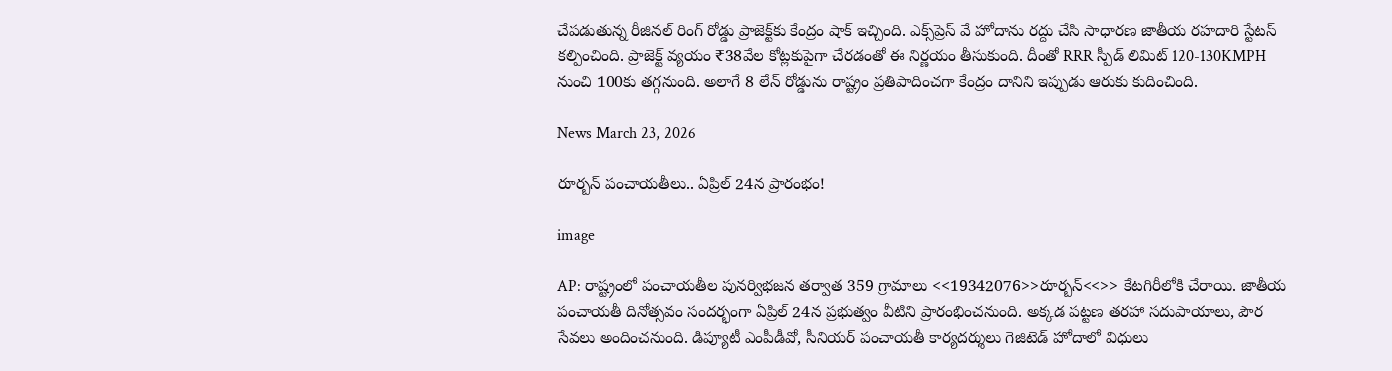చేపడుతున్న రీజినల్ రింగ్ రోడ్డు ప్రాజెక్ట్‌కు కేంద్రం షాక్ ఇచ్చింది. ఎక్స్‌ప్రెస్ వే హోదాను రద్దు చేసి సాధారణ జాతీయ రహదారి స్టేటస్ కల్పించింది. ప్రాజెక్ట్ వ్యయం ₹38వేల కోట్లకుపైగా చేరడంతో ఈ నిర్ణయం తీసుకుంది. దీంతో RRR స్పీడ్ లిమిట్ 120-130KMPH నుంచి 100కు తగ్గనుంది. అలాగే 8 లేన్ రోడ్డును రాష్ట్రం ప్రతిపాదించగా కేంద్రం దానిని ఇప్పుడు ఆరుకు కుదించింది.

News March 23, 2026

రూర్బన్ పంచాయతీలు.. ఏప్రిల్ 24న ప్రారంభం!

image

AP: రాష్ట్రంలో పంచాయతీల పునర్విభజన తర్వాత 359 గ్రామాలు <<19342076>>రూర్బన్<<>> కేటగిరీలోకి చేరాయి. జాతీయ పంచాయతీ దినోత్సవం సందర్భంగా ఏప్రిల్ 24న ప్రభుత్వం వీటిని ప్రారంభించనుంది. అక్కడ పట్టణ తరహా సదుపాయాలు, పౌర సేవలు అందించనుంది. డిప్యూటీ ఎంపీడీవో, సీనియర్ పంచాయతీ కార్యదర్శులు గెజిటెడ్ హోదాలో విధులు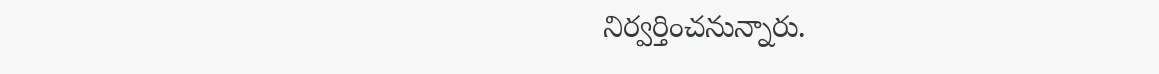నిర్వర్తించనున్నారు.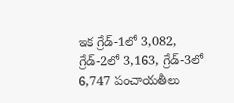ఇక గ్రేడ్-1లో 3,082, గ్రేడ్-2లో 3,163, గ్రేడ్-3లో 6,747 పంచాయతీలు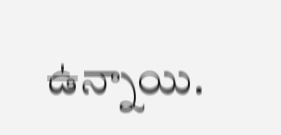ఉన్నాయి.